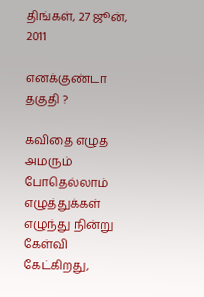திங்கள், 27 ஜூன், 2011

எனக்குண்டா தகுதி ?

கவிதை எழுத அமரும் போதெல்லாம்
எழுத்துக்கள் எழுந்து நின்று கேள்வி கேட்கிறது,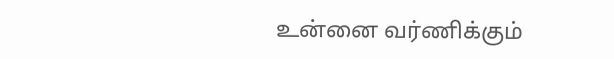உன்னை வர்ணிக்கும்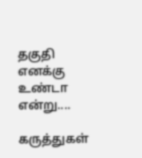தகுதி எனக்கு உண்டா என்று....

கருத்துகள்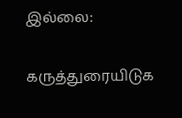இல்லை:

கருத்துரையிடுக